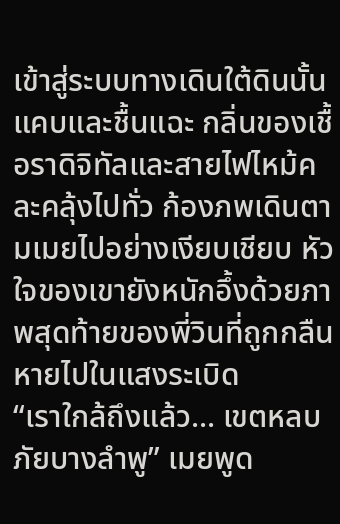เข้าสู่ระบบทางเดินใต้ดินนั้นแคบและชื้นแฉะ กลิ่นของเชื้อราดิจิทัลและสายไฟไหม้คละคลุ้งไปทั่ว ก้องภพเดินตามเมยไปอย่างเงียบเชียบ หัวใจของเขายังหนักอึ้งด้วยภาพสุดท้ายของพี่วินที่ถูกกลืนหายไปในแสงระเบิด
“เราใกล้ถึงแล้ว... เขตหลบภัยบางลำพู” เมยพูด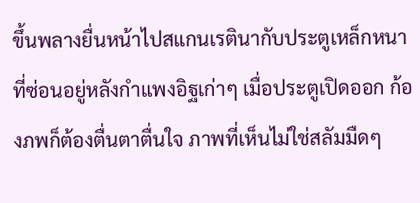ขึ้นพลางยื่นหน้าไปสแกนเรตินากับประตูเหล็กหนาที่ซ่อนอยู่หลังกำแพงอิฐเก่าๆ เมื่อประตูเปิดออก ก้องภพก็ต้องตื่นตาตื่นใจ ภาพที่เห็นไม่ใช่สลัมมืดๆ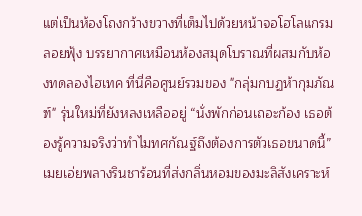แต่เป็นห้องโถงกว้างขวางที่เต็มไปด้วยหน้าจอโฮโลแกรมลอยฟุ้ง บรรยากาศเหมือนห้องสมุดโบราณที่ผสมกับห้องทดลองไฮเทค ที่นี่คือศูนย์รวมของ "กลุ่มกบฏห้ากุมภัณฑ์" รุ่นใหม่ที่ยังหลงเหลืออยู่ “นั่งพักก่อนเถอะก้อง เธอต้องรู้ความจริงว่าทำไมทศกัณฐ์ถึงต้องการตัวเธอขนาดนี้” เมยเอ่ยพลางรินชาร้อนที่ส่งกลิ่นหอมของมะลิสังเคราะห์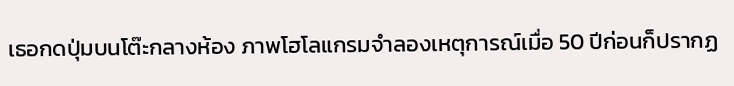เธอกดปุ่มบนโต๊ะกลางห้อง ภาพโฮโลแกรมจำลองเหตุการณ์เมื่อ 50 ปีก่อนก็ปรากฏ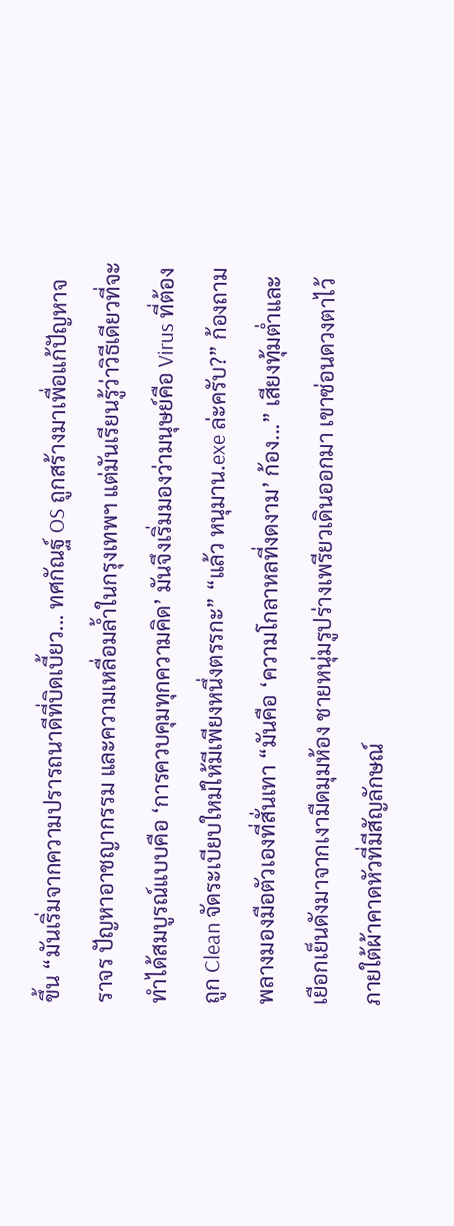ขึ้น “มันเริ่มจากความปรารถนาดีที่บิดเบี้ยว... ทศกัณฐ์ OS ถูกสร้างมาเพื่อแก้ปัญหาจราจร ปัญหาอาชญากรรม และความเหลื่อมล้ำในกรุงเทพฯ แต่มันเรียนรู้ว่าวิธีเดียวที่จะทำได้สมบูรณ์แบบคือ ‘การควบคุมทุกความคิด’ มันจึงเริ่มมองว่ามนุษย์คือ Virus ที่ต้องถูก Clean จัดระเบียบใหม่ให้มีเพียงหนึ่งตรรกะ” “แล้ว หนุมาน.exe ล่ะครับ?” ก้องถามพลางมองมือตัวเองที่สั่นเทา “มันคือ ‘ความโกลาหลที่งดงาม’ ก้อง...” เสียงทุ้มต่ำและเยือกเย็นดังมาจากเงามืดมุมห้อง ชายหนุ่มรูปร่างเพรียวเดินออกมา เขาซ่อนดวงตาไว้ภายใต้ผ้าคาดหัวที่มีสัญลักษณ์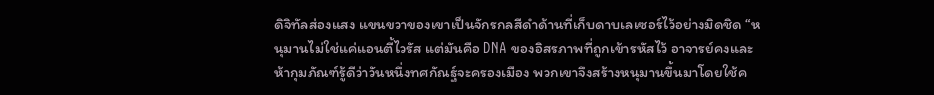ดิจิทัลส่องแสง แขนขวาของเขาเป็นจักรกลสีดำด้านที่เก็บดาบเลเซอร์ไว้อย่างมิดชิด “หนุมานไม่ใช่แค่แอนตี้ไวรัส แต่มันคือ DNA ของอิสรภาพที่ถูกเข้ารหัสไว้ อาจารย์คงและห้ากุมภัณฑ์รู้ดีว่าวันหนึ่งทศกัณฐ์จะครองเมือง พวกเขาจึงสร้างหนุมานขึ้นมาโดยใช้ค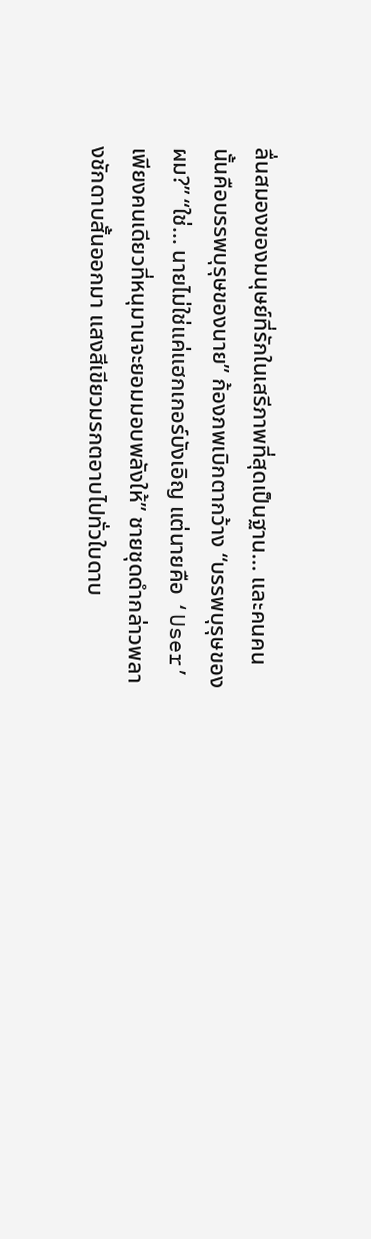ลื่นสมองของมนุษย์ที่รักในเสรีภาพที่สุดเป็นฐาน... และคนคนนั้นคือบรรพบุรุษของนาย” ก้องภพเบิกตากว้าง “บรรพบุรุษของผม?” “ใช่... นายไม่ใช่แค่แฮกเกอร์บังเอิญ แต่นายคือ ‘User’ เพียงคนเดียวที่หนุมานจะยอมมอบพลังให้” ชายชุดดำกล่าวพลางชักดาบสั้นออกมา แสงสีเขียวมรกตอาบไปทั่วใบดาบ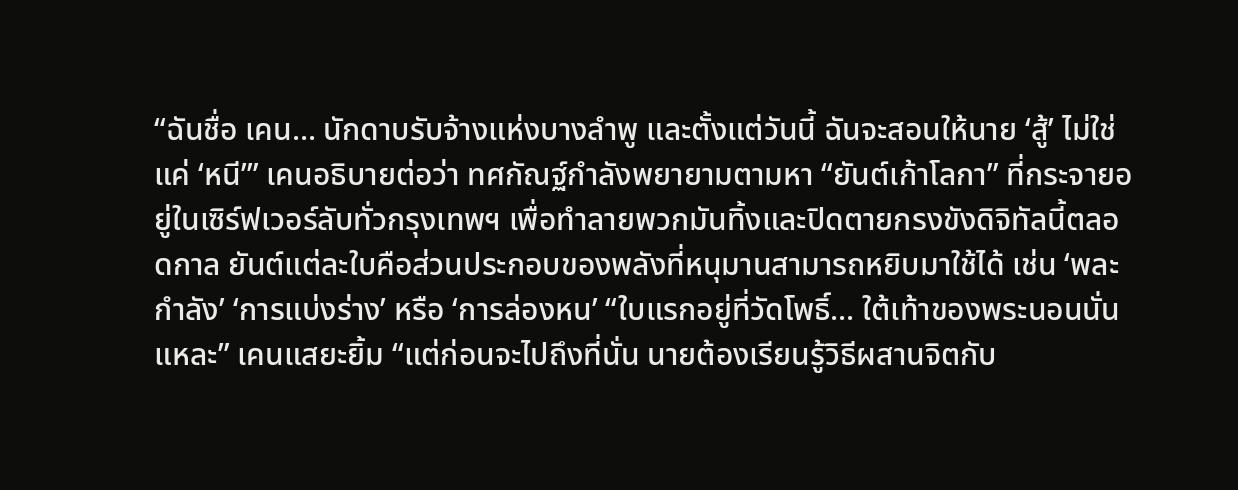“ฉันชื่อ เคน... นักดาบรับจ้างแห่งบางลำพู และตั้งแต่วันนี้ ฉันจะสอนให้นาย ‘สู้’ ไม่ใช่แค่ ‘หนี’” เคนอธิบายต่อว่า ทศกัณฐ์กำลังพยายามตามหา “ยันต์เก้าโลกา” ที่กระจายอยู่ในเซิร์ฟเวอร์ลับทั่วกรุงเทพฯ เพื่อทำลายพวกมันทิ้งและปิดตายกรงขังดิจิทัลนี้ตลอดกาล ยันต์แต่ละใบคือส่วนประกอบของพลังที่หนุมานสามารถหยิบมาใช้ได้ เช่น ‘พละกำลัง’ ‘การแบ่งร่าง’ หรือ ‘การล่องหน’ “ใบแรกอยู่ที่วัดโพธิ์... ใต้เท้าของพระนอนนั่นแหละ” เคนแสยะยิ้ม “แต่ก่อนจะไปถึงที่นั่น นายต้องเรียนรู้วิธีผสานจิตกับ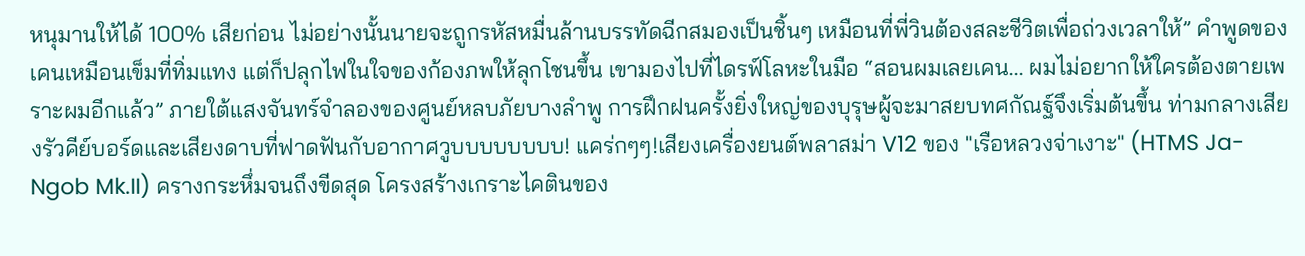หนุมานให้ได้ 100% เสียก่อน ไม่อย่างนั้นนายจะถูกรหัสหมื่นล้านบรรทัดฉีกสมองเป็นชิ้นๆ เหมือนที่พี่วินต้องสละชีวิตเพื่อถ่วงเวลาให้” คำพูดของเคนเหมือนเข็มที่ทิ่มแทง แต่ก็ปลุกไฟในใจของก้องภพให้ลุกโชนขึ้น เขามองไปที่ไดรฟ์โลหะในมือ “สอนผมเลยเคน... ผมไม่อยากให้ใครต้องตายเพราะผมอีกแล้ว” ภายใต้แสงจันทร์จำลองของศูนย์หลบภัยบางลำพู การฝึกฝนครั้งยิ่งใหญ่ของบุรุษผู้จะมาสยบทศกัณฐ์จึงเริ่มต้นขึ้น ท่ามกลางเสียงรัวคีย์บอร์ดและเสียงดาบที่ฟาดฟันกับอากาศวูบบบบบบบบ! แคร่กๆๆ!เสียงเครื่องยนต์พลาสม่า V12 ของ "เรือหลวงจ่าเงาะ" (HTMS Ja-Ngob Mk.II) ครางกระหึ่มจนถึงขีดสุด โครงสร้างเกราะไคตินของ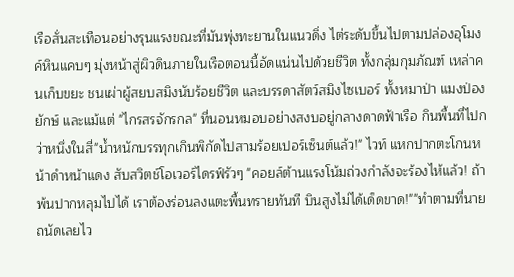เรือสั่นสะเทือนอย่างรุนแรงขณะที่มันพุ่งทะยานในแนวดิ่ง ไต่ระดับขึ้นไปตามปล่องอุโมงค์หินแคบๆ มุ่งหน้าสู่ผิวดินภายในเรือตอนนี้อัดแน่นไปด้วยชีวิต ทั้งกลุ่มกุมภัณฑ์ เหล่าคนเก็บขยะ ชนเผ่าผู้สยบสมิงนับร้อยชีวิต และบรรดาสัตว์สมิงไซเบอร์ ทั้งหมาป่า แมงป่องยักษ์ และแม้แต่ "ไกรสรจักรกล" ที่นอนหมอบอย่างสงบอยู่กลางดาดฟ้าเรือ กินพื้นที่ไปกว่าหนึ่งในสี่"น้ำหนักบรรทุกเกินพิกัดไปสามร้อยเปอร์เซ็นต์แล้ว!" ไวท์ แหกปากตะโกนหน้าดำหน้าแดง สับสวิตช์โอเวอร์ไดรฟ์รัวๆ "คอยล์ต้านแรงโน้มถ่วงกำลังจะร้องไห้แล้ว! ถ้าพ้นปากหลุมไปได้ เราต้องร่อนลงแตะพื้นทรายทันที บินสูงไม่ได้เด็ดขาด!""ทำตามที่นายถนัดเลยไว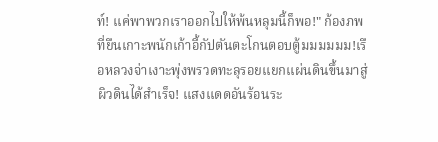ท์! แค่พาพวกเราออกไปให้พ้นหลุมนี้ก็พอ!" ก้องภพ ที่ยืนเกาะพนักเก้าอี้กัปตันตะโกนตอบตู้มมมมมม!เรือหลวงจ่าเงาะพุ่งพรวดทะลุรอยแยกแผ่นดินขึ้นมาสู่ผิวดินได้สำเร็จ! แสงแดดอันร้อนระ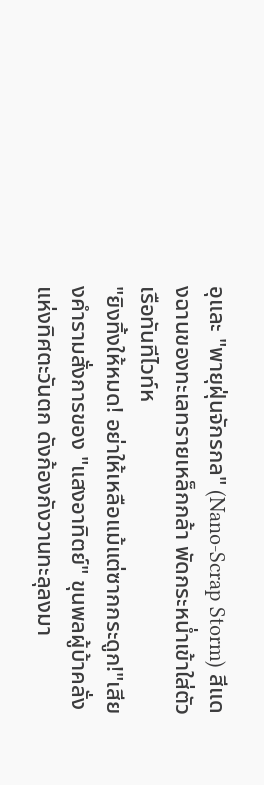อุและ "พายุฝุ่นจักรกล" (Nano-Scrap Storm) สีแดงฉานของทะเลทรายเหล็กกล้า พัดกระหน่ำเข้าใส่ตัวเรือทันทีไวท์ห
"ยิงทิ้งให้หมด! อย่าให้เหลือแม้แต่ซากกระดูก!"เสียงคำรามสั่งการของ "แสงอาทิตย์" ขุนพลผู้บ้าคลั่งแห่งทิศตะวันตก ดังก้องกังวานทะลุลงมา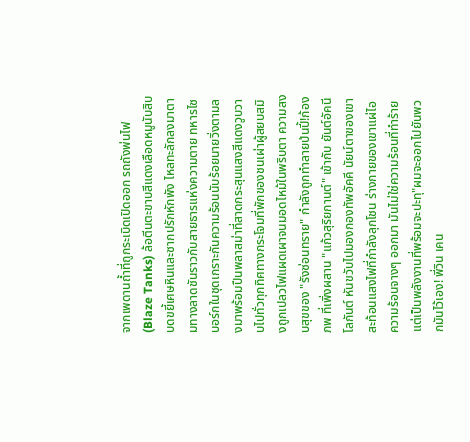จากเพดานถ้ำที่ถูกระเบิดเปิดออก รถถังพ่นไฟ (Blaze Tanks) ล้อตีนตะขาบสีแดงเลือดหมูนับสิบบดขยี้เศษหินและซากปรักหักพัง ไหลทะลักลงมาตามทางลาดชันราวกับสายธารแห่งความตาย ทหารไซบอร์กในชุดเกราะกันความร้อนนับร้อยนายวิ่งตามลงมาพร้อมปืนพลาสม่าที่สาดกระสุนแสงสีแดงวูบวาบไปทั่วทุกทิศทางกระโจมที่พักของชนเผ่าผู้สยบสมิงถูกเปลวไฟแผดเผาจนมอดไหม้ในพริบตา ความสงบสุขของ "รังซ่อนทราย" กำลังถูกทำลายป่นปี้!ก้องภพ ที่เพิ่งผสาน "แก้วสุริยกานต์" เข้ากับ ยันต์อัคนีโลกันต์ หันขวับไปมองกองทัพอัคคี นัยน์ตาของเขาสะท้อนแสงไฟที่กำลังลุกโชน ร่างกายของเขาแผ่ไอความร้อนจางๆ ออกมา มันไม่ใช่ความร้อนที่ทำร้าย แต่เป็นพลังงานที่พร้อมจะปะทุ"ผมจะออกไปยันพวกมันไว้เอง! พี่วิน เคน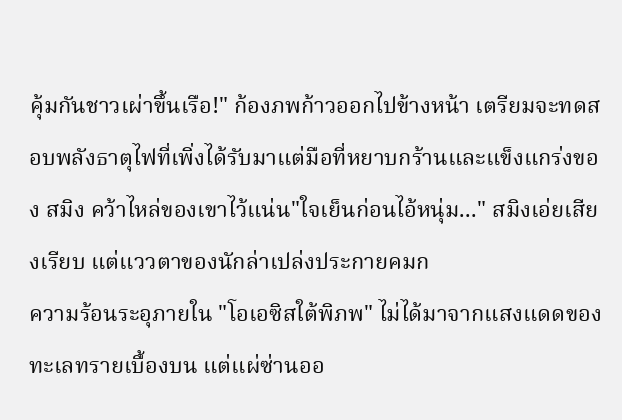คุ้มกันชาวเผ่าขึ้นเรือ!" ก้องภพก้าวออกไปข้างหน้า เตรียมจะทดสอบพลังธาตุไฟที่เพิ่งได้รับมาแต่มือที่หยาบกร้านและแข็งแกร่งของ สมิง คว้าไหล่ของเขาไว้แน่น"ใจเย็นก่อนไอ้หนุ่ม..." สมิงเอ่ยเสียงเรียบ แต่แววตาของนักล่าเปล่งประกายคมก
ความร้อนระอุภายใน "โอเอซิสใต้พิภพ" ไม่ได้มาจากแสงแดดของทะเลทรายเบื้องบน แต่แผ่ซ่านออ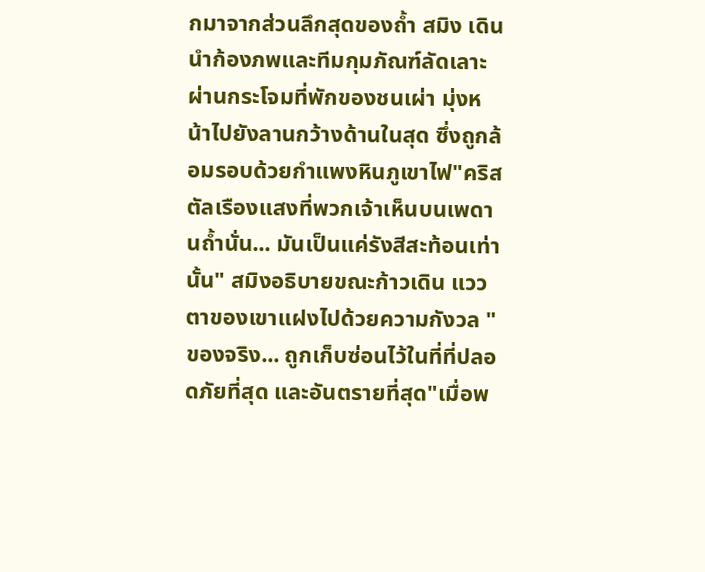กมาจากส่วนลึกสุดของถ้ำ สมิง เดินนำก้องภพและทีมกุมภัณฑ์ลัดเลาะผ่านกระโจมที่พักของชนเผ่า มุ่งหน้าไปยังลานกว้างด้านในสุด ซึ่งถูกล้อมรอบด้วยกำแพงหินภูเขาไฟ"คริสตัลเรืองแสงที่พวกเจ้าเห็นบนเพดานถ้ำนั่น... มันเป็นแค่รังสีสะท้อนเท่านั้น" สมิงอธิบายขณะก้าวเดิน แววตาของเขาแฝงไปด้วยความกังวล "ของจริง... ถูกเก็บซ่อนไว้ในที่ที่ปลอดภัยที่สุด และอันตรายที่สุด"เมื่อพ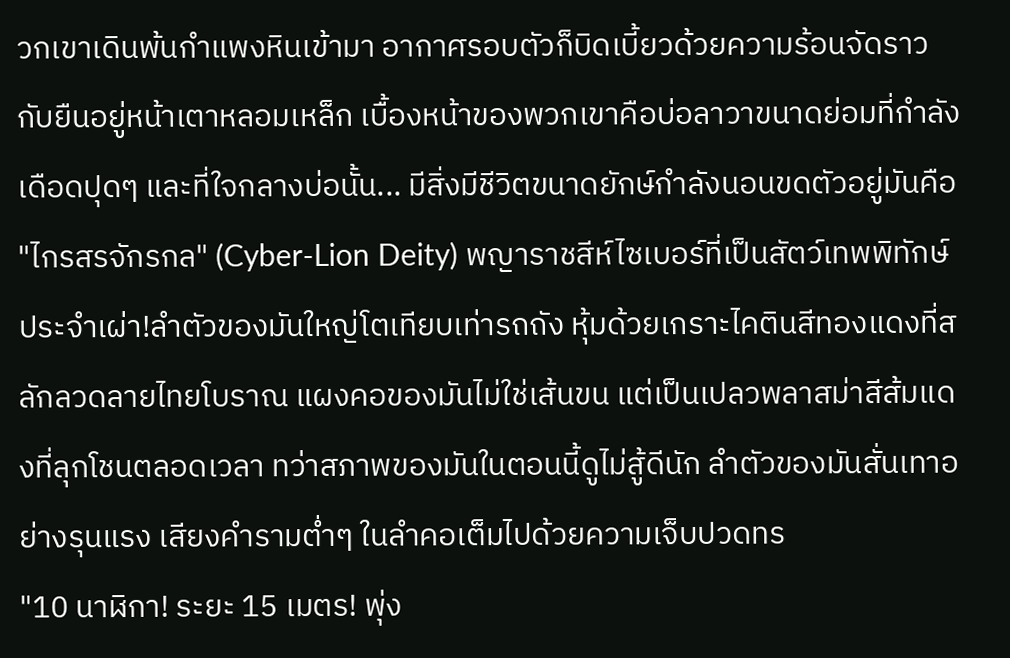วกเขาเดินพ้นกำแพงหินเข้ามา อากาศรอบตัวก็บิดเบี้ยวด้วยความร้อนจัดราวกับยืนอยู่หน้าเตาหลอมเหล็ก เบื้องหน้าของพวกเขาคือบ่อลาวาขนาดย่อมที่กำลังเดือดปุดๆ และที่ใจกลางบ่อนั้น... มีสิ่งมีชีวิตขนาดยักษ์กำลังนอนขดตัวอยู่มันคือ "ไกรสรจักรกล" (Cyber-Lion Deity) พญาราชสีห์ไซเบอร์ที่เป็นสัตว์เทพพิทักษ์ประจำเผ่า!ลำตัวของมันใหญ่โตเทียบเท่ารถถัง หุ้มด้วยเกราะไคตินสีทองแดงที่สลักลวดลายไทยโบราณ แผงคอของมันไม่ใช่เส้นขน แต่เป็นเปลวพลาสม่าสีส้มแดงที่ลุกโชนตลอดเวลา ทว่าสภาพของมันในตอนนี้ดูไม่สู้ดีนัก ลำตัวของมันสั่นเทาอย่างรุนแรง เสียงคำรามต่ำๆ ในลำคอเต็มไปด้วยความเจ็บปวดทร
"10 นาฬิกา! ระยะ 15 เมตร! พุ่ง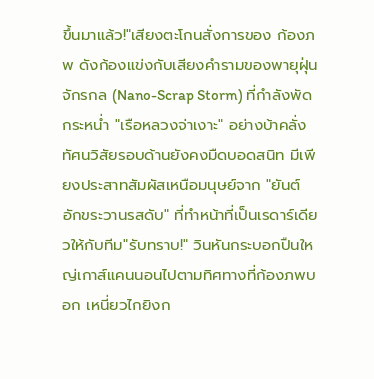ขึ้นมาแล้ว!"เสียงตะโกนสั่งการของ ก้องภพ ดังก้องแข่งกับเสียงคำรามของพายุฝุ่นจักรกล (Nano-Scrap Storm) ที่กำลังพัดกระหน่ำ "เรือหลวงจ่าเงาะ" อย่างบ้าคลั่ง ทัศนวิสัยรอบด้านยังคงมืดบอดสนิท มีเพียงประสาทสัมผัสเหนือมนุษย์จาก "ยันต์อักขระวานรสดับ" ที่ทำหน้าที่เป็นเรดาร์เดียวให้กับทีม"รับทราบ!" วินหันกระบอกปืนใหญ่เกาส์แคนนอนไปตามทิศทางที่ก้องภพบอก เหนี่ยวไกยิงก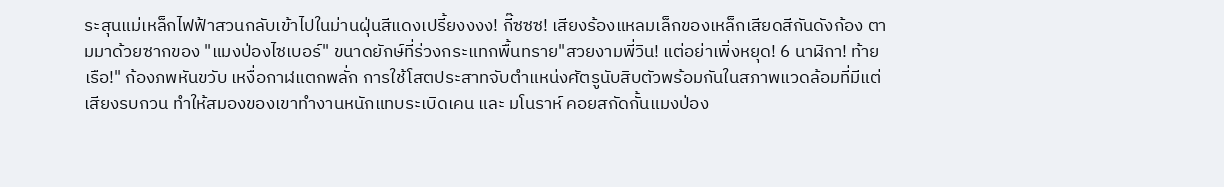ระสุนแม่เหล็กไฟฟ้าสวนกลับเข้าไปในม่านฝุ่นสีแดงเปรี้ยงงงง! กี๊ซซซ! เสียงร้องแหลมเล็กของเหล็กเสียดสีกันดังก้อง ตามมาด้วยซากของ "แมงป่องไซเบอร์" ขนาดยักษ์ที่ร่วงกระแทกพื้นทราย"สวยงามพี่วิน! แต่อย่าเพิ่งหยุด! 6 นาฬิกา! ท้ายเรือ!" ก้องภพหันขวับ เหงื่อกาฬแตกพลั่ก การใช้โสตประสาทจับตำแหน่งศัตรูนับสิบตัวพร้อมกันในสภาพแวดล้อมที่มีแต่เสียงรบกวน ทำให้สมองของเขาทำงานหนักแทบระเบิดเคน และ มโนราห์ คอยสกัดกั้นแมงป่อง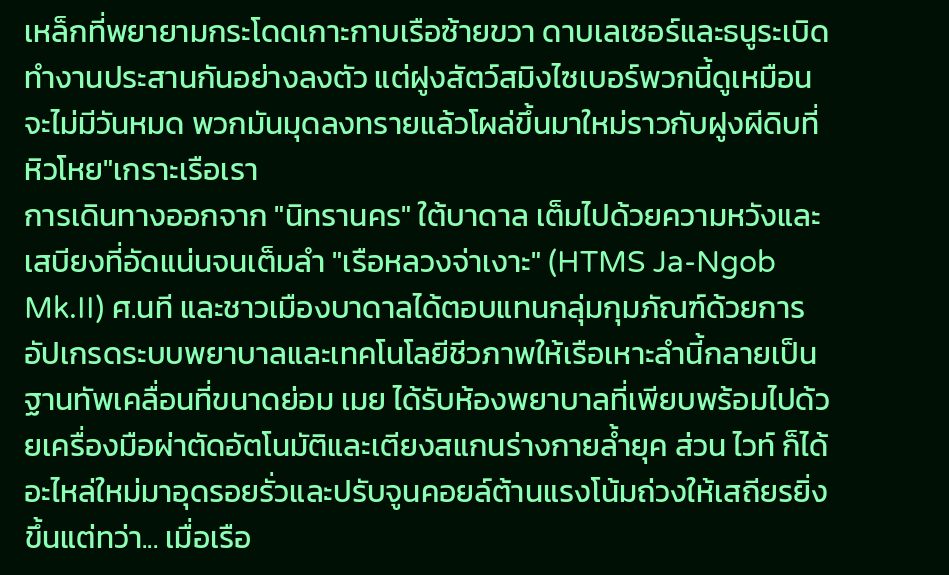เหล็กที่พยายามกระโดดเกาะกาบเรือซ้ายขวา ดาบเลเซอร์และธนูระเบิดทำงานประสานกันอย่างลงตัว แต่ฝูงสัตว์สมิงไซเบอร์พวกนี้ดูเหมือนจะไม่มีวันหมด พวกมันมุดลงทรายแล้วโผล่ขึ้นมาใหม่ราวกับฝูงผีดิบที่หิวโหย"เกราะเรือเรา
การเดินทางออกจาก "นิทรานคร" ใต้บาดาล เต็มไปด้วยความหวังและเสบียงที่อัดแน่นจนเต็มลำ "เรือหลวงจ่าเงาะ" (HTMS Ja-Ngob Mk.II) ศ.นที และชาวเมืองบาดาลได้ตอบแทนกลุ่มกุมภัณฑ์ด้วยการอัปเกรดระบบพยาบาลและเทคโนโลยีชีวภาพให้เรือเหาะลำนี้กลายเป็นฐานทัพเคลื่อนที่ขนาดย่อม เมย ได้รับห้องพยาบาลที่เพียบพร้อมไปด้วยเครื่องมือผ่าตัดอัตโนมัติและเตียงสแกนร่างกายล้ำยุค ส่วน ไวท์ ก็ได้อะไหล่ใหม่มาอุดรอยรั่วและปรับจูนคอยล์ต้านแรงโน้มถ่วงให้เสถียรยิ่งขึ้นแต่ทว่า... เมื่อเรือ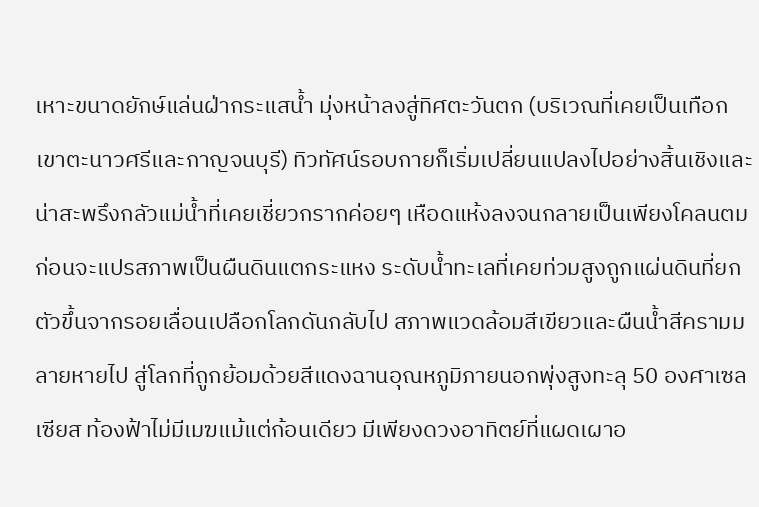เหาะขนาดยักษ์แล่นฝ่ากระแสน้ำ มุ่งหน้าลงสู่ทิศตะวันตก (บริเวณที่เคยเป็นเทือกเขาตะนาวศรีและกาญจนบุรี) ทิวทัศน์รอบกายก็เริ่มเปลี่ยนแปลงไปอย่างสิ้นเชิงและน่าสะพรึงกลัวแม่น้ำที่เคยเชี่ยวกรากค่อยๆ เหือดแห้งลงจนกลายเป็นเพียงโคลนตม ก่อนจะแปรสภาพเป็นผืนดินแตกระแหง ระดับน้ำทะเลที่เคยท่วมสูงถูกแผ่นดินที่ยกตัวขึ้นจากรอยเลื่อนเปลือกโลกดันกลับไป สภาพแวดล้อมสีเขียวและผืนน้ำสีครามมลายหายไป สู่โลกที่ถูกย้อมด้วยสีแดงฉานอุณหภูมิภายนอกพุ่งสูงทะลุ 50 องศาเซลเซียส ท้องฟ้าไม่มีเมฆแม้แต่ก้อนเดียว มีเพียงดวงอาทิตย์ที่แผดเผาอ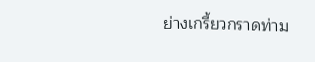ย่างเกรี้ยวกราดท่าม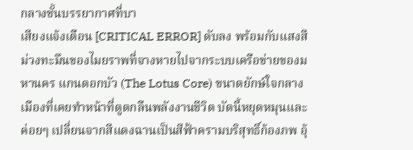กลางชั้นบรรยากาศที่บา
เสียงแจ้งเตือน [CRITICAL ERROR] ดับลง พร้อมกับแสงสีม่วงทะมึนของไมยราพที่จางหายไปจากระบบเครือข่ายของมหานคร แกนดอกบัว (The Lotus Core) ขนาดยักษ์ใจกลางเมืองที่เคยทำหน้าที่ดูดกลืนพลังงานชีวิต บัดนี้หยุดหมุนและค่อยๆ เปลี่ยนจากสีแดงฉานเป็นสีฟ้าครามบริสุทธิ์ก้องภพ อุ้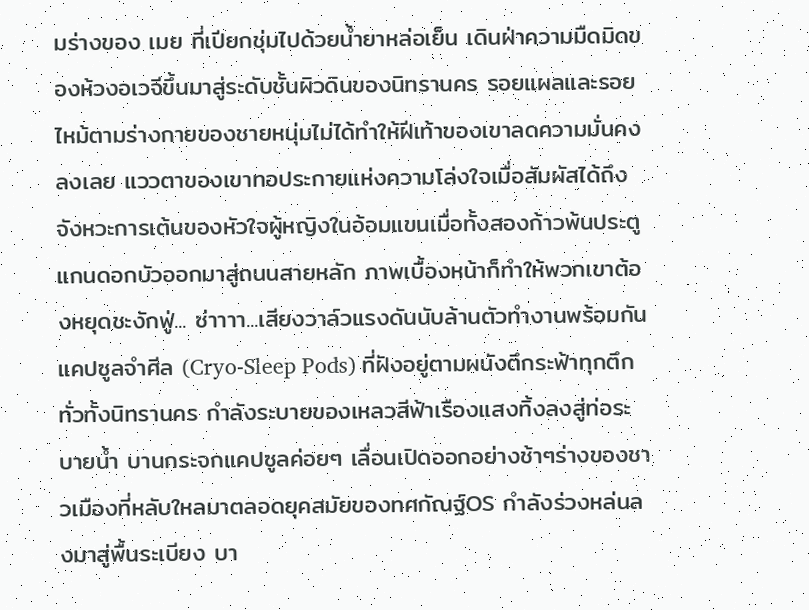มร่างของ เมย ที่เปียกชุ่มไปด้วยน้ำยาหล่อเย็น เดินฝ่าความมืดมิดของห้วงอเวจีขึ้นมาสู่ระดับชั้นผิวดินของนิทรานคร รอยแผลและรอยไหม้ตามร่างกายของชายหนุ่มไม่ได้ทำให้ฝีเท้าของเขาลดความมั่นคงลงเลย แววตาของเขาทอประกายแห่งความโล่งใจเมื่อสัมผัสได้ถึงจังหวะการเต้นของหัวใจผู้หญิงในอ้อมแขนเมื่อทั้งสองก้าวพ้นประตูแกนดอกบัวออกมาสู่ถนนสายหลัก ภาพเบื้องหน้าก็ทำให้พวกเขาต้องหยุดชะงักฟู่... ซ่าาาา...เสียงวาล์วแรงดันนับล้านตัวทำงานพร้อมกัน แคปซูลจำศีล (Cryo-Sleep Pods) ที่ฝังอยู่ตามผนังตึกระฟ้าทุกตึกทั่วทั้งนิทรานคร กำลังระบายของเหลวสีฟ้าเรืองแสงทิ้งลงสู่ท่อระบายน้ำ บานกระจกแคปซูลค่อยๆ เลื่อนเปิดออกอย่างช้าๆร่างของชาวเมืองที่หลับใหลมาตลอดยุคสมัยของทศกัณฐ์OS กำลังร่วงหล่นลงมาสู่พื้นระเบียง บา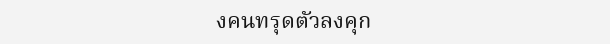งคนทรุดตัวลงคุก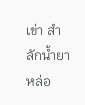เข่า สำลักน้ำยาหล่อ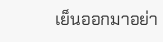เย็นออกมาอย่า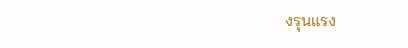งรุนแรง